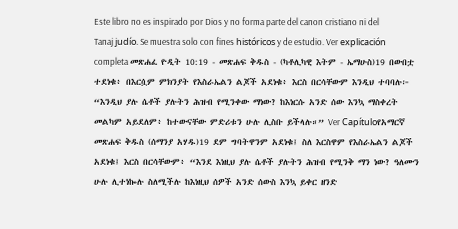Este libro no es inspirado por Dios y no forma parte del canon cristiano ni del Tanaj judío. Se muestra solo con fines históricos y de estudio. Ver explicación completa መጽሐፈ ዮዲት 10:19 - መጽሐፍ ቅዱስ - (ካቶሊካዊ እትም - ኤማሁስ)19 በውበቷ ተደነቁ፥ በእርሷም ምክንያት የእስራኤልን ልጆች አደነቁ፥ እርስ በርሳቸውም እንዲህ ተባባሉ፦ “እንዲህ ያሉ ሴቶች ያሉትን ሕዝብ የሚንቀው ማነው? ከእነርሱ አንድ ሰው እንኳ ማስቀረት መልካም አይደለም፥ ከተውናቸው ምድሪቱን ሁሉ ሊስቡ ይችላሉ።” Ver Capítuloየአማርኛ መጽሐፍ ቅዱስ (ሰማንያ አሃዱ)19 ደም ግባትዋንም አደነቁ፤ ስለ እርስዋም የእስራኤልን ልጆች አደነቁ፤ እርስ በርሳቸውም፥ “እንደ እነዚህ ያሉ ሴቶች ያሉትን ሕዝብ የሚንቅ ማን ነው? ዓለሙን ሁሉ ሊተነኰሉ ስለሚችሉ ከእነዚህ ሰዎች አንድ ሰውስ እንኳ ይቀር ዘንድ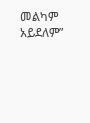መልካም አይደለም”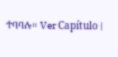ተባባሉ። Ver Capítulo |